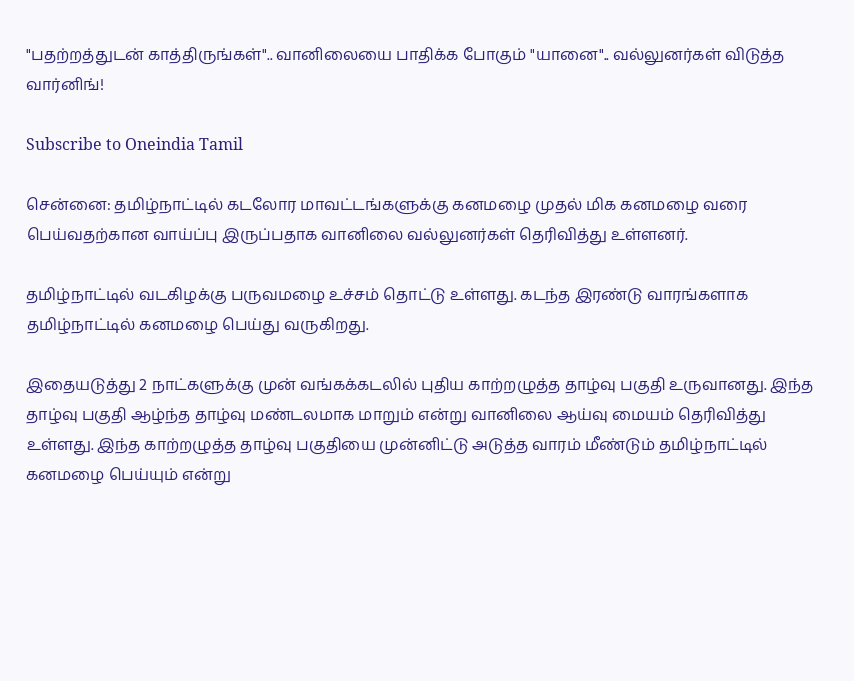"பதற்றத்துடன் காத்திருங்கள்".. வானிலையை பாதிக்க போகும் "யானை".. வல்லுனர்கள் விடுத்த வார்னிங்!

Subscribe to Oneindia Tamil

சென்னை: தமிழ்நாட்டில் கடலோர மாவட்டங்களுக்கு கனமழை முதல் மிக கனமழை வரை பெய்வதற்கான வாய்ப்பு இருப்பதாக வானிலை வல்லுனர்கள் தெரிவித்து உள்ளனர்.

தமிழ்நாட்டில் வடகிழக்கு பருவமழை உச்சம் தொட்டு உள்ளது. கடந்த இரண்டு வாரங்களாக தமிழ்நாட்டில் கனமழை பெய்து வருகிறது.

இதையடுத்து 2 நாட்களுக்கு முன் வங்கக்கடலில் புதிய காற்றழுத்த தாழ்வு பகுதி உருவானது. இந்த தாழ்வு பகுதி ஆழ்ந்த தாழ்வு மண்டலமாக மாறும் என்று வானிலை ஆய்வு மையம் தெரிவித்து உள்ளது. இந்த காற்றழுத்த தாழ்வு பகுதியை முன்னிட்டு அடுத்த வாரம் மீண்டும் தமிழ்நாட்டில் கனமழை பெய்யும் என்று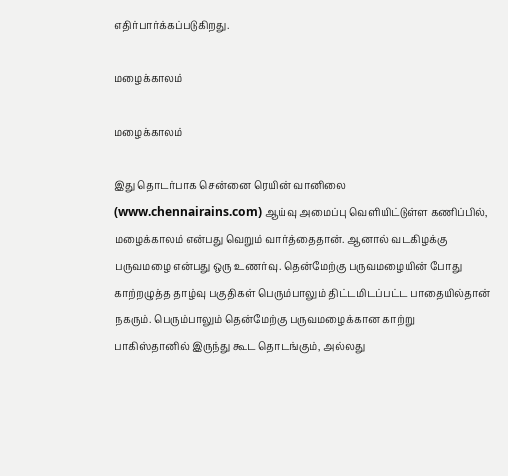எதிர்பார்க்கப்படுகிறது.

மழைக்காலம்

மழைக்காலம்

இது தொடர்பாக சென்னை ரெயின் வானிலை (www.chennairains.com) ஆய்வு அமைப்பு வெளியிட்டுள்ள கணிப்பில், மழைக்காலம் என்பது வெறும் வார்த்தைதான். ஆனால் வடகிழக்கு பருவமழை என்பது ஒரு உணர்வு. தென்மேற்கு பருவமழையின் போது காற்றழுத்த தாழ்வு பகுதிகள் பெரும்பாலும் திட்டமிடப்பட்ட பாதையில்தான் நகரும். பெரும்பாலும் தென்மேற்கு பருவமழைக்கான காற்று பாகிஸ்தானில் இருந்து கூட தொடங்கும், அல்லது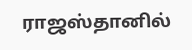ராஜஸ்தானில்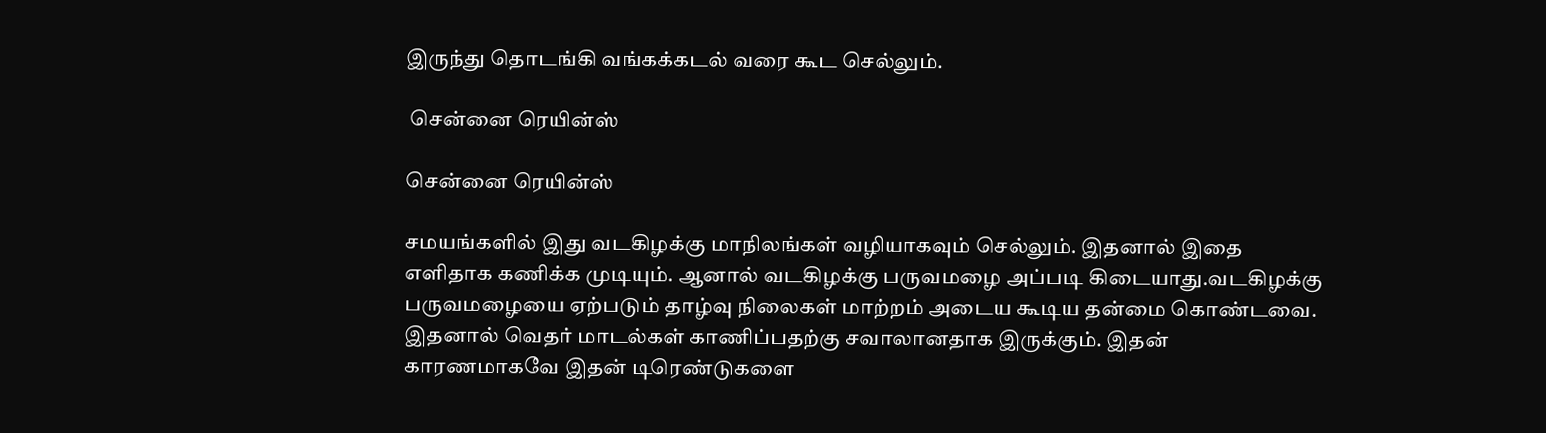இருந்து தொடங்கி வங்கக்கடல் வரை கூட செல்லும்.

 சென்னை ரெயின்ஸ்

சென்னை ரெயின்ஸ்

சமயங்களில் இது வடகிழக்கு மாநிலங்கள் வழியாகவும் செல்லும். இதனால் இதை எளிதாக கணிக்க முடியும். ஆனால் வடகிழக்கு பருவமழை அப்படி கிடையாது.வடகிழக்கு பருவமழையை ஏற்படும் தாழ்வு நிலைகள் மாற்றம் அடைய கூடிய தன்மை கொண்டவை. இதனால் வெதர் மாடல்கள் காணிப்பதற்கு சவாலானதாக இருக்கும். இதன் காரணமாகவே இதன் டிரெண்டுகளை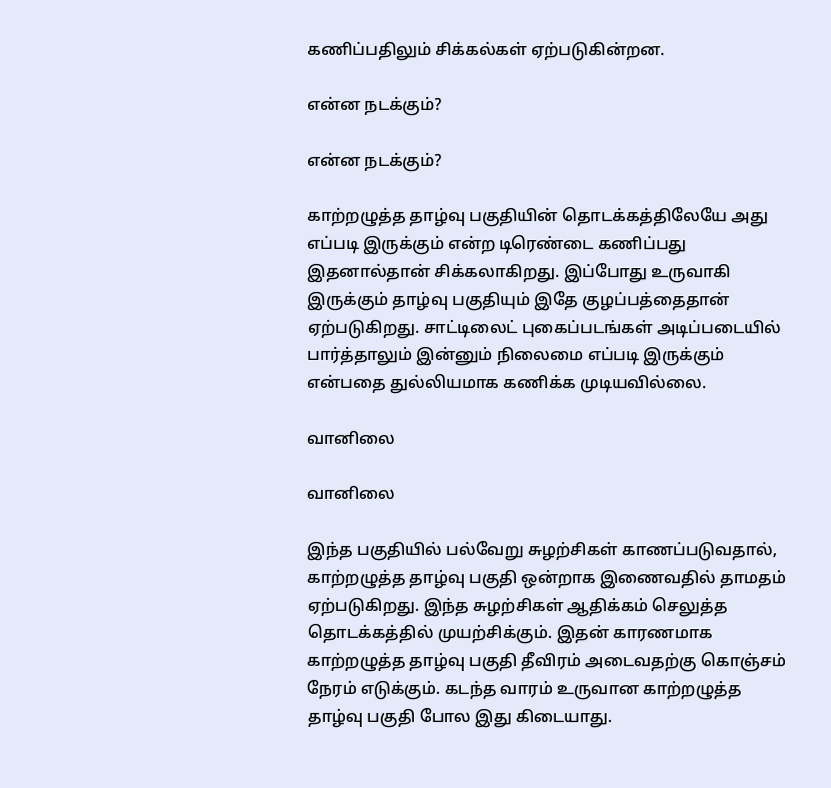கணிப்பதிலும் சிக்கல்கள் ஏற்படுகின்றன.

என்ன நடக்கும்?

என்ன நடக்கும்?

காற்றழுத்த தாழ்வு பகுதியின் தொடக்கத்திலேயே அது எப்படி இருக்கும் என்ற டிரெண்டை கணிப்பது இதனால்தான் சிக்கலாகிறது. இப்போது உருவாகி இருக்கும் தாழ்வு பகுதியும் இதே குழப்பத்தைதான் ஏற்படுகிறது. சாட்டிலைட் புகைப்படங்கள் அடிப்படையில் பார்த்தாலும் இன்னும் நிலைமை எப்படி இருக்கும் என்பதை துல்லியமாக கணிக்க முடியவில்லை.

வானிலை

வானிலை

இந்த பகுதியில் பல்வேறு சுழற்சிகள் காணப்படுவதால், காற்றழுத்த தாழ்வு பகுதி ஒன்றாக இணைவதில் தாமதம் ஏற்படுகிறது. இந்த சுழற்சிகள் ஆதிக்கம் செலுத்த தொடக்கத்தில் முயற்சிக்கும். இதன் காரணமாக காற்றழுத்த தாழ்வு பகுதி தீவிரம் அடைவதற்கு கொஞ்சம் நேரம் எடுக்கும். கடந்த வாரம் உருவான காற்றழுத்த தாழ்வு பகுதி போல இது கிடையாது.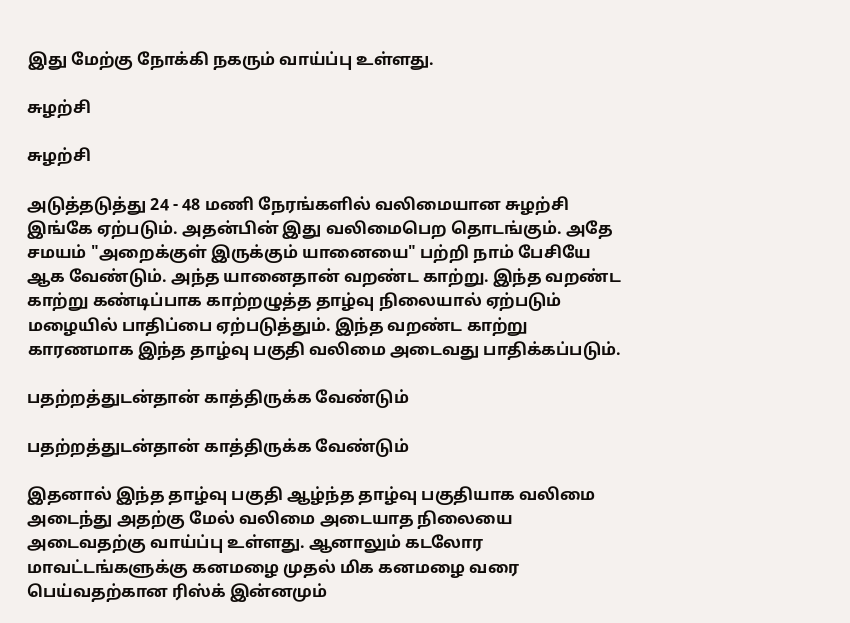இது மேற்கு நோக்கி நகரும் வாய்ப்பு உள்ளது.

சுழற்சி

சுழற்சி

அடுத்தடுத்து 24 - 48 மணி நேரங்களில் வலிமையான சுழற்சி இங்கே ஏற்படும். அதன்பின் இது வலிமைபெற தொடங்கும். அதே சமயம் "அறைக்குள் இருக்கும் யானையை" பற்றி நாம் பேசியே ஆக வேண்டும். அந்த யானைதான் வறண்ட காற்று. இந்த வறண்ட காற்று கண்டிப்பாக காற்றழுத்த தாழ்வு நிலையால் ஏற்படும் மழையில் பாதிப்பை ஏற்படுத்தும். இந்த வறண்ட காற்று காரணமாக இந்த தாழ்வு பகுதி வலிமை அடைவது பாதிக்கப்படும்.

பதற்றத்துடன்தான் காத்திருக்க வேண்டும்

பதற்றத்துடன்தான் காத்திருக்க வேண்டும்

இதனால் இந்த தாழ்வு பகுதி ஆழ்ந்த தாழ்வு பகுதியாக வலிமை அடைந்து அதற்கு மேல் வலிமை அடையாத நிலையை அடைவதற்கு வாய்ப்பு உள்ளது. ஆனாலும் கடலோர மாவட்டங்களுக்கு கனமழை முதல் மிக கனமழை வரை பெய்வதற்கான ரிஸ்க் இன்னமும்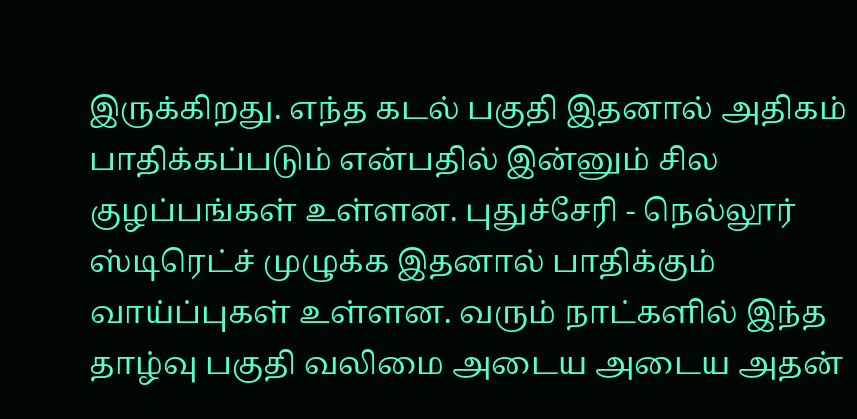இருக்கிறது. எந்த கடல் பகுதி இதனால் அதிகம் பாதிக்கப்படும் என்பதில் இன்னும் சில குழப்பங்கள் உள்ளன. புதுச்சேரி - நெல்லூர் ஸ்டிரெட்ச் முழுக்க இதனால் பாதிக்கும் வாய்ப்புகள் உள்ளன. வரும் நாட்களில் இந்த தாழ்வு பகுதி வலிமை அடைய அடைய அதன்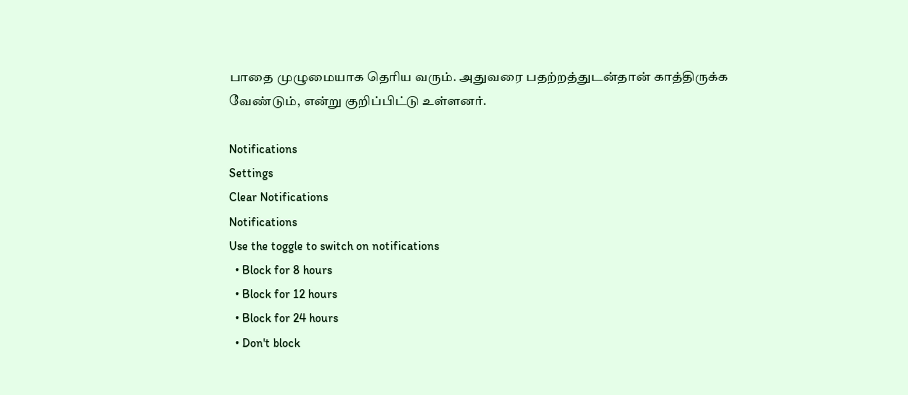பாதை முழுமையாக தெரிய வரும். அதுவரை பதற்றத்துடன்தான் காத்திருக்க வேண்டும், என்று குறிப்பிட்டு உள்ளனர்.

Notifications
Settings
Clear Notifications
Notifications
Use the toggle to switch on notifications
  • Block for 8 hours
  • Block for 12 hours
  • Block for 24 hours
  • Don't block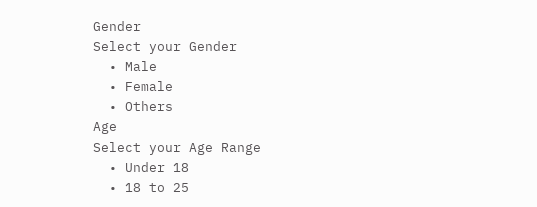Gender
Select your Gender
  • Male
  • Female
  • Others
Age
Select your Age Range
  • Under 18
  • 18 to 25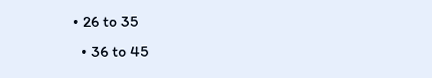• 26 to 35
  • 36 to 45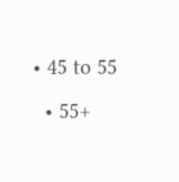• 45 to 55
  • 55+